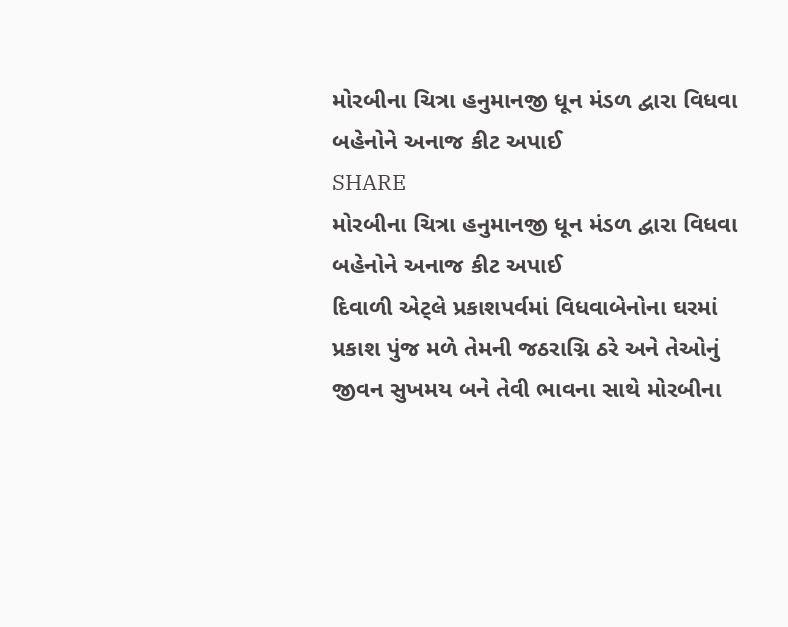મોરબીના ચિત્રા હનુમાનજી ધૂન મંડળ દ્વારા વિધવા બહેનોને અનાજ કીટ અપાઈ
SHARE
મોરબીના ચિત્રા હનુમાનજી ધૂન મંડળ દ્વારા વિધવા બહેનોને અનાજ કીટ અપાઈ
દિવાળી એટ્લે પ્રકાશપર્વમાં વિધવાબેનોના ઘરમાં પ્રકાશ પુંજ મળે તેમની જઠરાગ્નિ ઠરે અને તેઓનું જીવન સુખમય બને તેવી ભાવના સાથે મોરબીના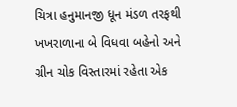ચિત્રા હનુમાનજી ધૂન મંડળ તરફથી ખખરાળાના બે વિધવા બહેનો અને ગ્રીન ચોક વિસ્તારમાં રહેતા એક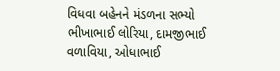વિધવા બહેનને મંડળના સભ્યો ભીખાભાઈ લોરિયા, દામજીભાઈ વળાવિયા, ઓધાભાઈ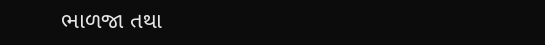ભાળજા તથા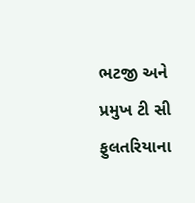ભટજી અને પ્રમુખ ટી સી ફુલતરિયાના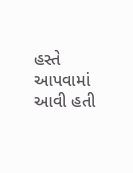હસ્તે આપવામાં આવી હતી